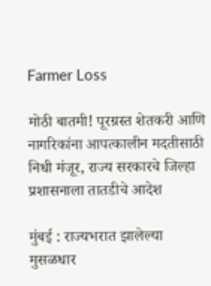Farmer Loss

मोठी बातमी! पूरग्रस्त शेतकरी आणि नागरिकांना आपत्कालीन मदतीसाठी निधी मंजूर, राज्य सरकारचे जिल्हा प्रशासनाला तातडीचे आदेश

मुंबई : राज्यभरात झालेल्या मुसळधार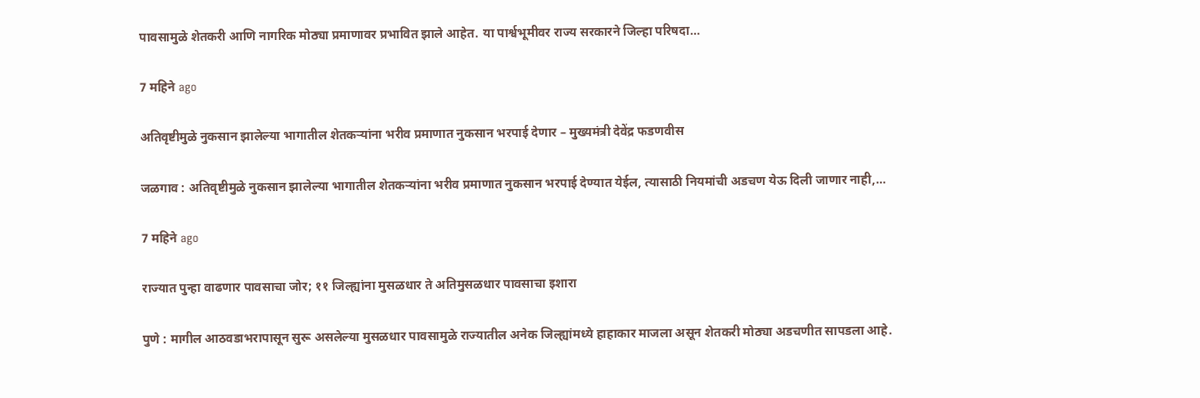पावसामुळे शेतकरी आणि नागरिक मोठ्या प्रमाणावर प्रभावित झाले आहेत. या पार्श्वभूमीवर राज्य सरकारने जिल्हा परिषदा…

7 महिने ago

अतिवृष्टीमुळे नुकसान झालेल्या भागातील शेतकऱ्यांना भरीव प्रमाणात नुकसान भरपाई देणार – मुख्यमंत्री देवेंद्र फडणवीस

जळगाव : अतिवृष्टीमुळे नुकसान झालेल्या भागातील शेतकऱ्यांना भरीव प्रमाणात नुकसान भरपाई देण्यात येईल, त्यासाठी नियमांची अडचण येऊ दिली जाणार नाही,…

7 महिने ago

राज्यात पुन्हा वाढणार पावसाचा जोर; ११ जिल्ह्यांना मुसळधार ते अतिमुसळधार पावसाचा इशारा

पुणे : मागील आठवडाभरापासून सुरू असलेल्या मुसळधार पावसामुळे राज्यातील अनेक जिल्ह्यांमध्ये हाहाकार माजला असून शेतकरी मोठ्या अडचणीत सापडला आहे.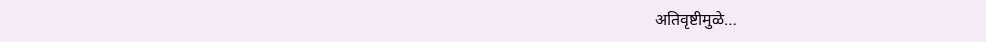अतिवृष्टीमुळे…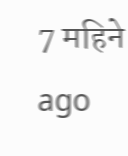7 महिने ago